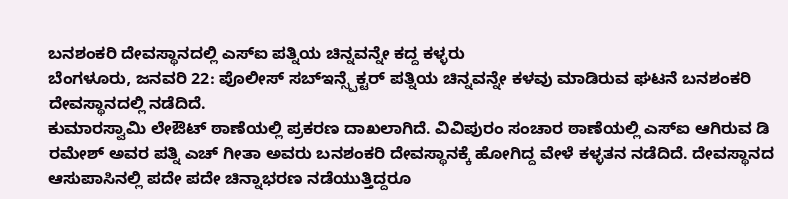ಬನಶಂಕರಿ ದೇವಸ್ಥಾನದಲ್ಲಿ ಎಸ್ಐ ಪತ್ನಿಯ ಚಿನ್ನವನ್ನೇ ಕದ್ದ ಕಳ್ಳರು
ಬೆಂಗಳೂರು, ಜನವರಿ 22: ಪೊಲೀಸ್ ಸಬ್ಇನ್ಸ್ಪೆಕ್ಟರ್ ಪತ್ನಿಯ ಚಿನ್ನವನ್ನೇ ಕಳವು ಮಾಡಿರುವ ಘಟನೆ ಬನಶಂಕರಿ ದೇವಸ್ಥಾನದಲ್ಲಿ ನಡೆದಿದೆ.
ಕುಮಾರಸ್ವಾಮಿ ಲೇಔಟ್ ಠಾಣೆಯಲ್ಲಿ ಪ್ರಕರಣ ದಾಖಲಾಗಿದೆ. ವಿವಿಪುರಂ ಸಂಚಾರ ಠಾಣೆಯಲ್ಲಿ ಎಸ್ಐ ಆಗಿರುವ ಡಿ ರಮೇಶ್ ಅವರ ಪತ್ನಿ ಎಚ್ ಗೀತಾ ಅವರು ಬನಶಂಕರಿ ದೇವಸ್ಥಾನಕ್ಕೆ ಹೋಗಿದ್ದ ವೇಳೆ ಕಳ್ಳತನ ನಡೆದಿದೆ. ದೇವಸ್ಥಾನದ ಆಸುಪಾಸಿನಲ್ಲಿ ಪದೇ ಪದೇ ಚಿನ್ನಾಭರಣ ನಡೆಯುತ್ತಿದ್ದರೂ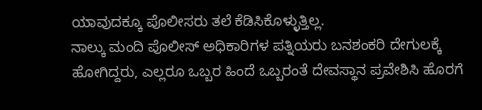ಯಾವುದಕ್ಕೂ ಪೊಲೀಸರು ತಲೆ ಕೆಡಿಸಿಕೊಳ್ಳುತ್ತಿಲ್ಲ.
ನಾಲ್ಕು ಮಂದಿ ಪೊಲೀಸ್ ಅಧಿಕಾರಿಗಳ ಪತ್ನಿಯರು ಬನಶಂಕರಿ ದೇಗುಲಕ್ಕೆ ಹೋಗಿದ್ದರು, ಎಲ್ಲರೂ ಒಬ್ಬರ ಹಿಂದೆ ಒಬ್ಬರಂತೆ ದೇವಸ್ಥಾನ ಪ್ರವೇಶಿಸಿ ಹೊರಗೆ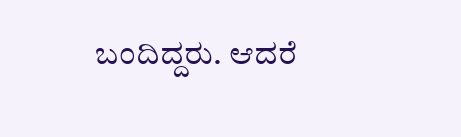ಬಂದಿದ್ದರು. ಆದರೆ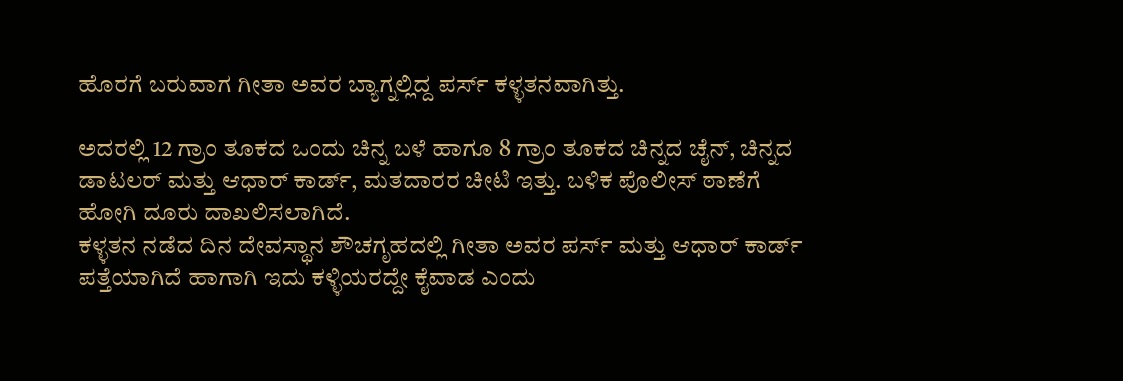ಹೊರಗೆ ಬರುವಾಗ ಗೀತಾ ಅವರ ಬ್ಯಾಗ್ನಲ್ಲಿದ್ದ ಪರ್ಸ್ ಕಳ್ಳತನವಾಗಿತ್ತು.

ಅದರಲ್ಲಿ 12 ಗ್ರಾಂ ತೂಕದ ಒಂದು ಚಿನ್ನ ಬಳೆ ಹಾಗೂ 8 ಗ್ರಾಂ ತೂಕದ ಚಿನ್ನದ ಚೈನ್, ಚಿನ್ನದ ಡಾಟಲರ್ ಮತ್ತು ಆಧಾರ್ ಕಾರ್ಡ್, ಮತದಾರರ ಚೀಟಿ ಇತ್ತು. ಬಳಿಕ ಪೊಲೀಸ್ ಠಾಣೆಗೆ ಹೋಗಿ ದೂರು ದಾಖಲಿಸಲಾಗಿದೆ.
ಕಳ್ಳತನ ನಡೆದ ದಿನ ದೇವಸ್ಥಾನ ಶೌಚಗೃಹದಲ್ಲಿ ಗೀತಾ ಅವರ ಪರ್ಸ್ ಮತ್ತು ಆಧಾರ್ ಕಾರ್ಡ್ ಪತ್ತೆಯಾಗಿದೆ ಹಾಗಾಗಿ ಇದು ಕಳ್ಳಿಯರದ್ದೇ ಕೈವಾಡ ಎಂದು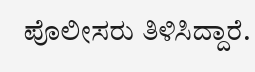ಪೊಲೀಸರು ತಿಳಿಸಿದ್ದಾರೆ.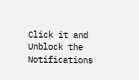Click it and Unblock the Notifications